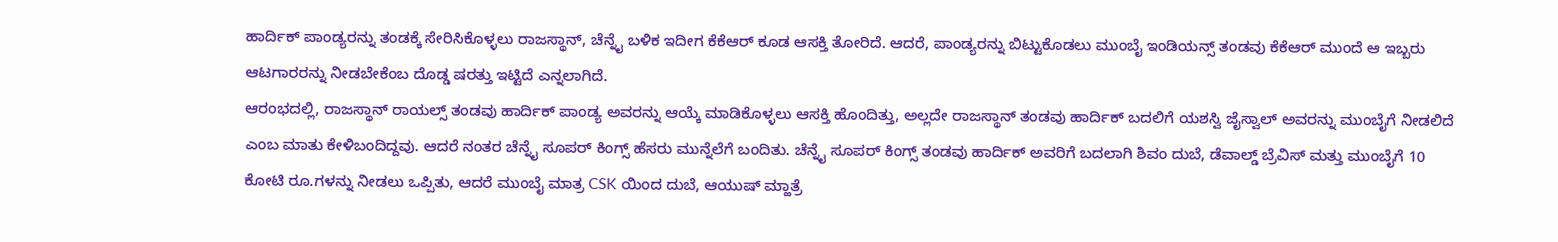ಹಾರ್ದಿಕ್ ಪಾಂಡ್ಯರನ್ನು ತಂಡಕ್ಕೆ ಸೇರಿಸಿಕೊಳ್ಳಲು ರಾಜಸ್ಥಾನ್, ಚೆನ್ನೈ ಬಳಿಕ ಇದೀಗ ಕೆಕೆಆರ್ ಕೂಡ ಆಸಕ್ತಿ ತೋರಿದೆ. ಆದರೆ, ಪಾಂಡ್ಯರನ್ನು ಬಿಟ್ಟುಕೊಡಲು ಮುಂಬೈ ಇಂಡಿಯನ್ಸ್ ತಂಡವು ಕೆಕೆಆರ್ ಮುಂದೆ ಆ ಇಬ್ಬರು ಆಟಗಾರರನ್ನು ನೀಡಬೇಕೆಂಬ ದೊಡ್ಡ ಷರತ್ತು ಇಟ್ಟಿದೆ ಎನ್ನಲಾಗಿದೆ.
ಆರಂಭದಲ್ಲಿ, ರಾಜಸ್ಥಾನ್ ರಾಯಲ್ಸ್ ತಂಡವು ಹಾರ್ದಿಕ್ ಪಾಂಡ್ಯ ಅವರನ್ನು ಆಯ್ಕೆ ಮಾಡಿಕೊಳ್ಳಲು ಆಸಕ್ತಿ ಹೊಂದಿತ್ತು, ಅಲ್ಲದೇ ರಾಜಸ್ಥಾನ್ ತಂಡವು ಹಾರ್ದಿಕ್ ಬದಲಿಗೆ ಯಶಸ್ವಿ ಜೈಸ್ವಾಲ್ ಅವರನ್ನು ಮುಂಬೈಗೆ ನೀಡಲಿದೆ ಎಂಬ ಮಾತು ಕೇಳಿಬಂದಿದ್ದವು. ಆದರೆ ನಂತರ ಚೆನ್ನೈ ಸೂಪರ್ ಕಿಂಗ್ಸ್ ಹೆಸರು ಮುನ್ನೆಲೆಗೆ ಬಂದಿತು. ಚೆನ್ನೈ ಸೂಪರ್ ಕಿಂಗ್ಸ್ ತಂಡವು ಹಾರ್ದಿಕ್ ಅವರಿಗೆ ಬದಲಾಗಿ ಶಿವಂ ದುಬೆ, ಡೆವಾಲ್ಡ್ ಬ್ರೆವಿಸ್ ಮತ್ತು ಮುಂಬೈಗೆ 10 ಕೋಟಿ ರೂ.ಗಳನ್ನು ನೀಡಲು ಒಪ್ಪಿತು, ಆದರೆ ಮುಂಬೈ ಮಾತ್ರ CSK ಯಿಂದ ದುಬೆ, ಆಯುಷ್ ಮ್ಹಾತ್ರೆ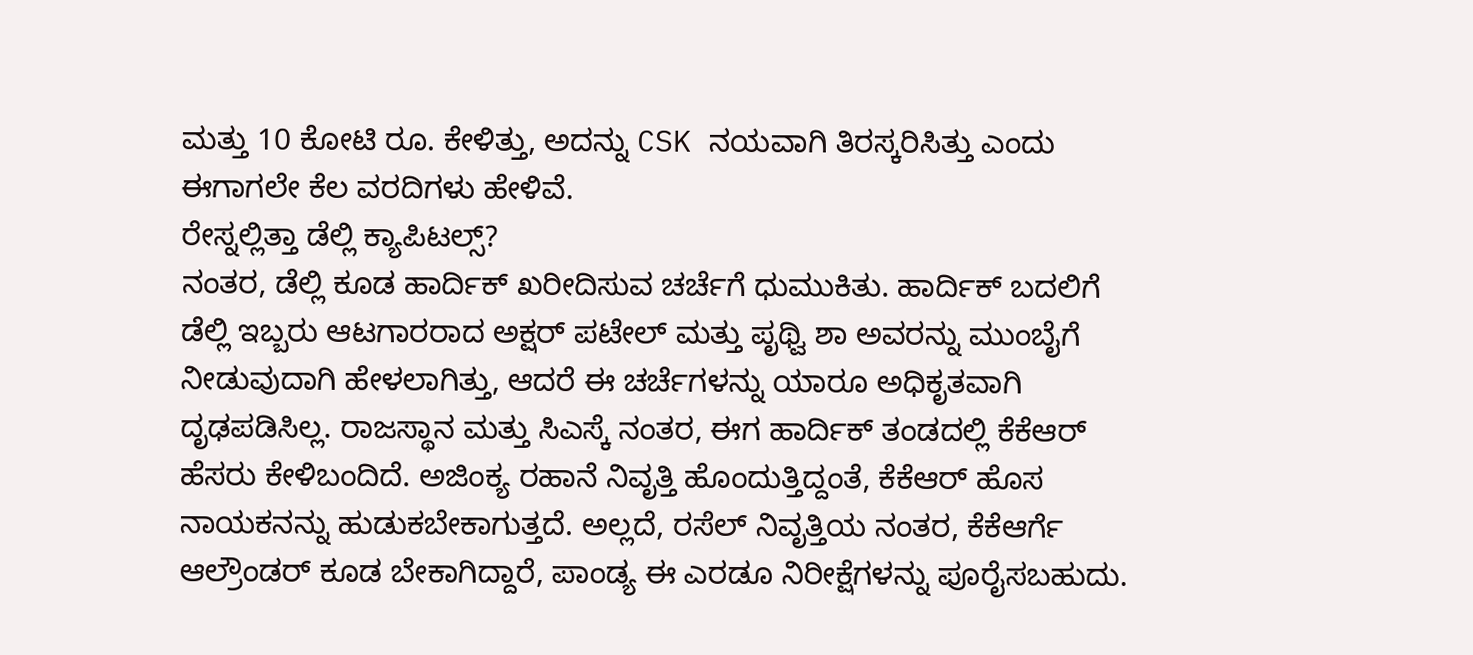ಮತ್ತು 10 ಕೋಟಿ ರೂ. ಕೇಳಿತ್ತು, ಅದನ್ನು CSK ನಯವಾಗಿ ತಿರಸ್ಕರಿಸಿತ್ತು ಎಂದು ಈಗಾಗಲೇ ಕೆಲ ವರದಿಗಳು ಹೇಳಿವೆ.
ರೇಸ್ನಲ್ಲಿತ್ತಾ ಡೆಲ್ಲಿ ಕ್ಯಾಪಿಟಲ್ಸ್?
ನಂತರ, ಡೆಲ್ಲಿ ಕೂಡ ಹಾರ್ದಿಕ್ ಖರೀದಿಸುವ ಚರ್ಚೆಗೆ ಧುಮುಕಿತು. ಹಾರ್ದಿಕ್ ಬದಲಿಗೆ ಡೆಲ್ಲಿ ಇಬ್ಬರು ಆಟಗಾರರಾದ ಅಕ್ಷರ್ ಪಟೇಲ್ ಮತ್ತು ಪೃಥ್ವಿ ಶಾ ಅವರನ್ನು ಮುಂಬೈಗೆ ನೀಡುವುದಾಗಿ ಹೇಳಲಾಗಿತ್ತು, ಆದರೆ ಈ ಚರ್ಚೆಗಳನ್ನು ಯಾರೂ ಅಧಿಕೃತವಾಗಿ ದೃಢಪಡಿಸಿಲ್ಲ. ರಾಜಸ್ಥಾನ ಮತ್ತು ಸಿಎಸ್ಕೆ ನಂತರ, ಈಗ ಹಾರ್ದಿಕ್ ತಂಡದಲ್ಲಿ ಕೆಕೆಆರ್ ಹೆಸರು ಕೇಳಿಬಂದಿದೆ. ಅಜಿಂಕ್ಯ ರಹಾನೆ ನಿವೃತ್ತಿ ಹೊಂದುತ್ತಿದ್ದಂತೆ, ಕೆಕೆಆರ್ ಹೊಸ ನಾಯಕನನ್ನು ಹುಡುಕಬೇಕಾಗುತ್ತದೆ. ಅಲ್ಲದೆ, ರಸೆಲ್ ನಿವೃತ್ತಿಯ ನಂತರ, ಕೆಕೆಆರ್ಗೆ ಆಲ್ರೌಂಡರ್ ಕೂಡ ಬೇಕಾಗಿದ್ದಾರೆ, ಪಾಂಡ್ಯ ಈ ಎರಡೂ ನಿರೀಕ್ಷೆಗಳನ್ನು ಪೂರೈಸಬಹುದು.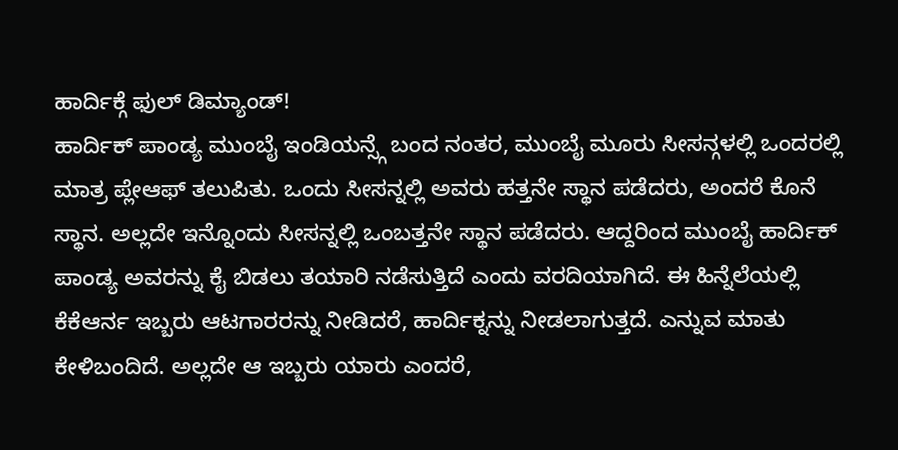ಹಾರ್ದಿಕ್ಗೆ ಫುಲ್ ಡಿಮ್ಯಾಂಡ್!
ಹಾರ್ದಿಕ್ ಪಾಂಡ್ಯ ಮುಂಬೈ ಇಂಡಿಯನ್ಸ್ಗೆ ಬಂದ ನಂತರ, ಮುಂಬೈ ಮೂರು ಸೀಸನ್ಗಳಲ್ಲಿ ಒಂದರಲ್ಲಿ ಮಾತ್ರ ಪ್ಲೇಆಫ್ ತಲುಪಿತು. ಒಂದು ಸೀಸನ್ನಲ್ಲಿ ಅವರು ಹತ್ತನೇ ಸ್ಥಾನ ಪಡೆದರು, ಅಂದರೆ ಕೊನೆ ಸ್ಥಾನ. ಅಲ್ಲದೇ ಇನ್ನೊಂದು ಸೀಸನ್ನಲ್ಲಿ ಒಂಬತ್ತನೇ ಸ್ಥಾನ ಪಡೆದರು. ಆದ್ದರಿಂದ ಮುಂಬೈ ಹಾರ್ದಿಕ್ ಪಾಂಡ್ಯ ಅವರನ್ನು ಕೈ ಬಿಡಲು ತಯಾರಿ ನಡೆಸುತ್ತಿದೆ ಎಂದು ವರದಿಯಾಗಿದೆ. ಈ ಹಿನ್ನೆಲೆಯಲ್ಲಿ ಕೆಕೆಆರ್ನ ಇಬ್ಬರು ಆಟಗಾರರನ್ನು ನೀಡಿದರೆ, ಹಾರ್ದಿಕ್ನನ್ನು ನೀಡಲಾಗುತ್ತದೆ. ಎನ್ನುವ ಮಾತು ಕೇಳಿಬಂದಿದೆ. ಅಲ್ಲದೇ ಆ ಇಬ್ಬರು ಯಾರು ಎಂದರೆ,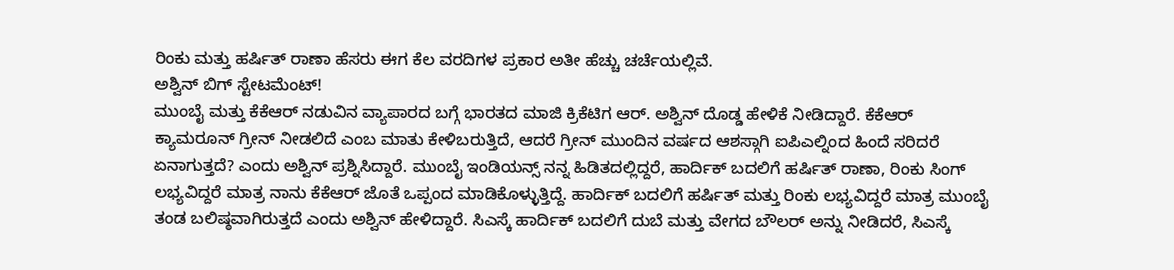ರಿಂಕು ಮತ್ತು ಹರ್ಷಿತ್ ರಾಣಾ ಹೆಸರು ಈಗ ಕೆಲ ವರದಿಗಳ ಪ್ರಕಾರ ಅತೀ ಹೆಚ್ಚು ಚರ್ಚೆಯಲ್ಲಿವೆ.
ಅಶ್ವಿನ್ ಬಿಗ್ ಸ್ಟೇಟಮೆಂಟ್!
ಮುಂಬೈ ಮತ್ತು ಕೆಕೆಆರ್ ನಡುವಿನ ವ್ಯಾಪಾರದ ಬಗ್ಗೆ ಭಾರತದ ಮಾಜಿ ಕ್ರಿಕೆಟಿಗ ಆರ್. ಅಶ್ವಿನ್ ದೊಡ್ಡ ಹೇಳಿಕೆ ನೀಡಿದ್ದಾರೆ. ಕೆಕೆಆರ್ ಕ್ಯಾಮರೂನ್ ಗ್ರೀನ್ ನೀಡಲಿದೆ ಎಂಬ ಮಾತು ಕೇಳಿಬರುತ್ತಿದೆ, ಆದರೆ ಗ್ರೀನ್ ಮುಂದಿನ ವರ್ಷದ ಆಶಸ್ಗಾಗಿ ಐಪಿಎಲ್ನಿಂದ ಹಿಂದೆ ಸರಿದರೆ ಏನಾಗುತ್ತದೆ? ಎಂದು ಅಶ್ವಿನ್ ಪ್ರಶ್ನಿಸಿದ್ದಾರೆ. ಮುಂಬೈ ಇಂಡಿಯನ್ಸ್ ನನ್ನ ಹಿಡಿತದಲ್ಲಿದ್ದರೆ, ಹಾರ್ದಿಕ್ ಬದಲಿಗೆ ಹರ್ಷಿತ್ ರಾಣಾ, ರಿಂಕು ಸಿಂಗ್ ಲಭ್ಯವಿದ್ದರೆ ಮಾತ್ರ ನಾನು ಕೆಕೆಆರ್ ಜೊತೆ ಒಪ್ಪಂದ ಮಾಡಿಕೊಳ್ಳುತ್ತಿದ್ದೆ. ಹಾರ್ದಿಕ್ ಬದಲಿಗೆ ಹರ್ಷಿತ್ ಮತ್ತು ರಿಂಕು ಲಭ್ಯವಿದ್ದರೆ ಮಾತ್ರ ಮುಂಬೈ ತಂಡ ಬಲಿಷ್ಠವಾಗಿರುತ್ತದೆ ಎಂದು ಅಶ್ವಿನ್ ಹೇಳಿದ್ದಾರೆ. ಸಿಎಸ್ಕೆ ಹಾರ್ದಿಕ್ ಬದಲಿಗೆ ದುಬೆ ಮತ್ತು ವೇಗದ ಬೌಲರ್ ಅನ್ನು ನೀಡಿದರೆ, ಸಿಎಸ್ಕೆ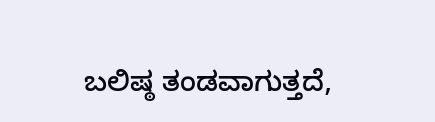ಬಲಿಷ್ಠ ತಂಡವಾಗುತ್ತದೆ,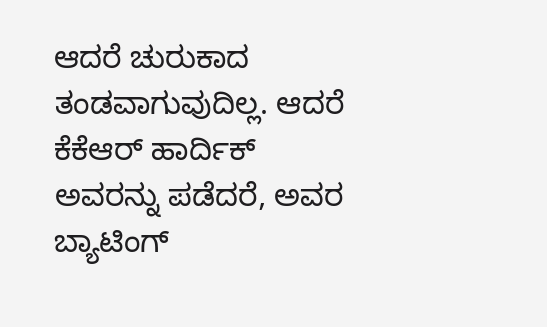ಆದರೆ ಚುರುಕಾದ ತಂಡವಾಗುವುದಿಲ್ಲ. ಆದರೆ ಕೆಕೆಆರ್ ಹಾರ್ದಿಕ್ ಅವರನ್ನು ಪಡೆದರೆ, ಅವರ ಬ್ಯಾಟಿಂಗ್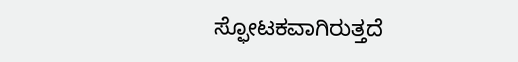ಸ್ಫೋಟಕವಾಗಿರುತ್ತದೆ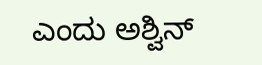ಎಂದು ಅಶ್ವಿನ್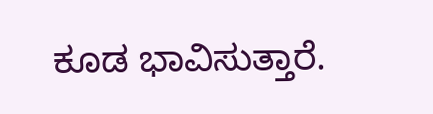ಕೂಡ ಭಾವಿಸುತ್ತಾರೆ.